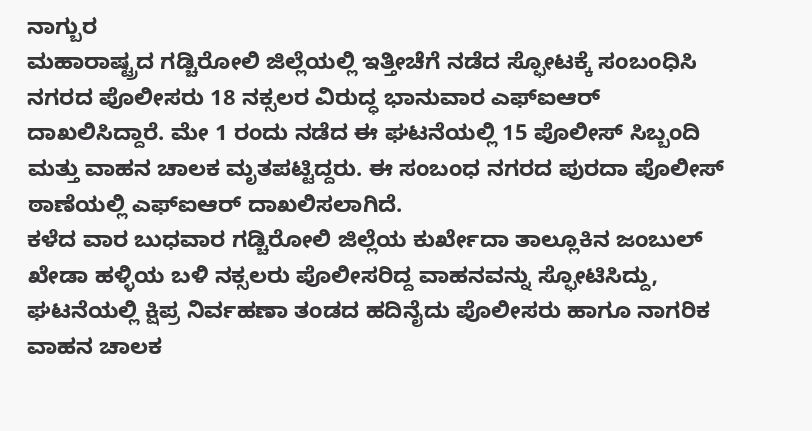ನಾಗ್ಬುರ
ಮಹಾರಾಷ್ಟ್ರದ ಗಡ್ಚಿರೋಲಿ ಜಿಲ್ಲೆಯಲ್ಲಿ ಇತ್ತೀಚೆಗೆ ನಡೆದ ಸ್ಫೋಟಕ್ಕೆ ಸಂಬಂಧಿಸಿ ನಗರದ ಪೊಲೀಸರು 18 ನಕ್ಸಲರ ವಿರುದ್ಧ ಭಾನುವಾರ ಎಫ್ಐಆರ್ ದಾಖಲಿಸಿದ್ದಾರೆ. ಮೇ 1 ರಂದು ನಡೆದ ಈ ಘಟನೆಯಲ್ಲಿ 15 ಪೊಲೀಸ್ ಸಿಬ್ಬಂದಿ ಮತ್ತು ವಾಹನ ಚಾಲಕ ಮೃತಪಟ್ಟಿದ್ದರು. ಈ ಸಂಬಂಧ ನಗರದ ಪುರದಾ ಪೊಲೀಸ್ ಠಾಣೆಯಲ್ಲಿ ಎಫ್ಐಆರ್ ದಾಖಲಿಸಲಾಗಿದೆ.
ಕಳೆದ ವಾರ ಬುಧವಾರ ಗಡ್ಚಿರೋಲಿ ಜಿಲ್ಲೆಯ ಕುರ್ಖೇದಾ ತಾಲ್ಲೂಕಿನ ಜಂಬುಲ್ ಖೇಡಾ ಹಳ್ಳಿಯ ಬಳಿ ನಕ್ಸಲರು ಪೊಲೀಸರಿದ್ದ ವಾಹನವನ್ನು ಸ್ಫೋಟಿಸಿದ್ದು, ಘಟನೆಯಲ್ಲಿ ಕ್ಷಿಪ್ರ ನಿರ್ವಹಣಾ ತಂಡದ ಹದಿನೈದು ಪೊಲೀಸರು ಹಾಗೂ ನಾಗರಿಕ ವಾಹನ ಚಾಲಕ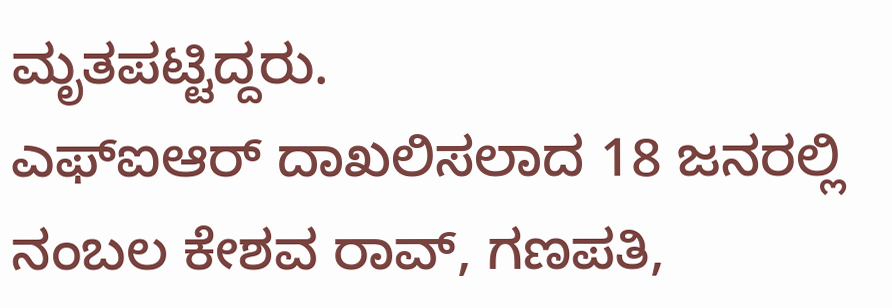ಮೃತಪಟ್ಟಿದ್ದರು.
ಎಫ್ಐಆರ್ ದಾಖಲಿಸಲಾದ 18 ಜನರಲ್ಲಿ ನಂಬಲ ಕೇಶವ ರಾವ್, ಗಣಪತಿ,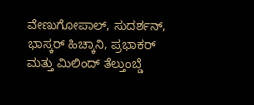ವೇಣುಗೋಪಾಲ್, ಸುದರ್ಶನ್, ಭಾಸ್ಕರ್ ಹಿಚ್ಕಾನಿ, ಪ್ರಭಾಕರ್ ಮತ್ತು ಮಿಲಿಂದ್ ತೆಲ್ತುಂಬ್ಡೆ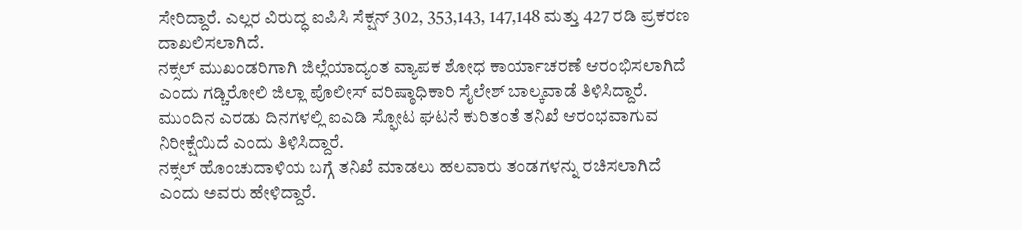ಸೇರಿದ್ದಾರೆ. ಎಲ್ಲರ ವಿರುದ್ಧ ಐಪಿಸಿ ಸೆಕ್ಷನ್ 302, 353,143, 147,148 ಮತ್ತು 427 ರಡಿ ಪ್ರಕರಣ ದಾಖಲಿಸಲಾಗಿದೆ.
ನಕ್ಸಲ್ ಮುಖಂಡರಿಗಾಗಿ ಜಿಲ್ಲೆಯಾದ್ಯಂತ ವ್ಯಾಪಕ ಶೋಧ ಕಾರ್ಯಾಚರಣೆ ಆರಂಭಿಸಲಾಗಿದೆ ಎಂದು ಗಡ್ಚಿರೋಲಿ ಜಿಲ್ಲಾ ಪೊಲೀಸ್ ವರಿಷ್ಠಾಧಿಕಾರಿ ಸೈಲೇಶ್ ಬಾಲ್ಕವಾಡೆ ತಿಳಿಸಿದ್ದಾರೆ. ಮುಂದಿನ ಎರಡು ದಿನಗಳಲ್ಲಿ ಐಎಡಿ ಸ್ಫೋಟ ಘಟನೆ ಕುರಿತಂತೆ ತನಿಖೆ ಆರಂಭವಾಗುವ ನಿರೀಕ್ಷೆಯಿದೆ ಎಂದು ತಿಳಿಸಿದ್ದಾರೆ.
ನಕ್ಸಲ್ ಹೊಂಚುದಾಳಿಯ ಬಗ್ಗೆ ತನಿಖೆ ಮಾಡಲು ಹಲವಾರು ತಂಡಗಳನ್ನು ರಚಿಸಲಾಗಿದೆ ಎಂದು ಅವರು ಹೇಳಿದ್ದಾರೆ.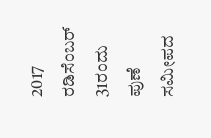2017 ರಡಿಸೆಂಬರ್ 31ರಂದು ಪುಣೆ ಸಮೀಪದ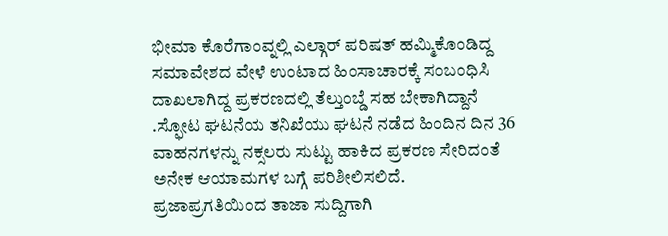ಭೀಮಾ ಕೊರೆಗಾಂವ್ನಲ್ಲಿ ಎಲ್ಗಾರ್ ಪರಿಷತ್ ಹಮ್ಮಿಕೊಂಡಿದ್ದ ಸಮಾವೇಶದ ವೇಳೆ ಉಂಟಾದ ಹಿಂಸಾಚಾರಕ್ಕೆ ಸಂಬಂಧಿಸಿ ದಾಖಲಾಗಿದ್ದ ಪ್ರಕರಣದಲ್ಲಿ ತೆಲ್ತುಂಬ್ಡೆ ಸಹ ಬೇಕಾಗಿದ್ದಾನೆ .ಸ್ಫೋಟ ಘಟನೆಯ ತನಿಖೆಯು ಘಟನೆ ನಡೆದ ಹಿಂದಿನ ದಿನ 36 ವಾಹನಗಳನ್ನು ನಕ್ಸಲರು ಸುಟ್ಟು ಹಾಕಿದ ಪ್ರಕರಣ ಸೇರಿದಂತೆ ಅನೇಕ ಆಯಾಮಗಳ ಬಗ್ಗೆ ಪರಿಶೀಲಿಸಲಿದೆ.
ಪ್ರಜಾಪ್ರಗತಿಯಿಂದ ತಾಜಾ ಸುದ್ದಿಗಾಗಿ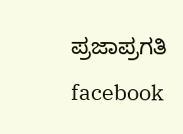ಪ್ರಜಾಪ್ರಗತಿ facebook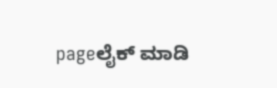pageಲೈಕ್ ಮಾಡಿ